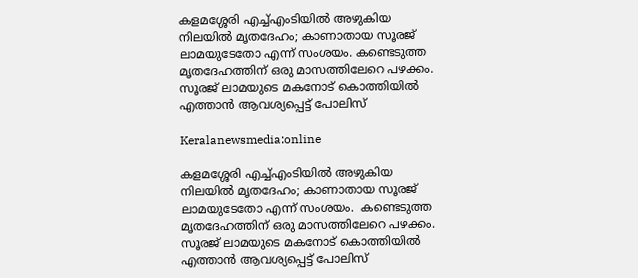കളമശ്ശേരി എച്ച്എംടിയിൽ അഴുകിയ നിലയിൽ മൃതദേഹം; കാണാതായ സൂരജ് ലാമയുടേതോ എന്ന് സംശയം. കണ്ടെടുത്ത മൃതദേഹത്തിന് ഒരു മാസത്തിലേറെ പഴക്കം. സൂരജ് ലാമയുടെ മകനോട് കൊത്തിയിൽ എത്താൻ ആവശ്യപ്പെട്ട് പോലിസ്

Keralanewsmedia:online

കളമശ്ശേരി എച്ച്എംടിയിൽ അഴുകിയ നിലയിൽ മൃതദേഹം; കാണാതായ സൂരജ് ലാമയുടേതോ എന്ന് സംശയം.  കണ്ടെടുത്ത മൃതദേഹത്തിന് ഒരു മാസത്തിലേറെ പഴക്കം. സൂരജ് ലാമയുടെ മകനോട് കൊത്തിയിൽ എത്താൻ ആവശ്യപ്പെട്ട് പോലിസ്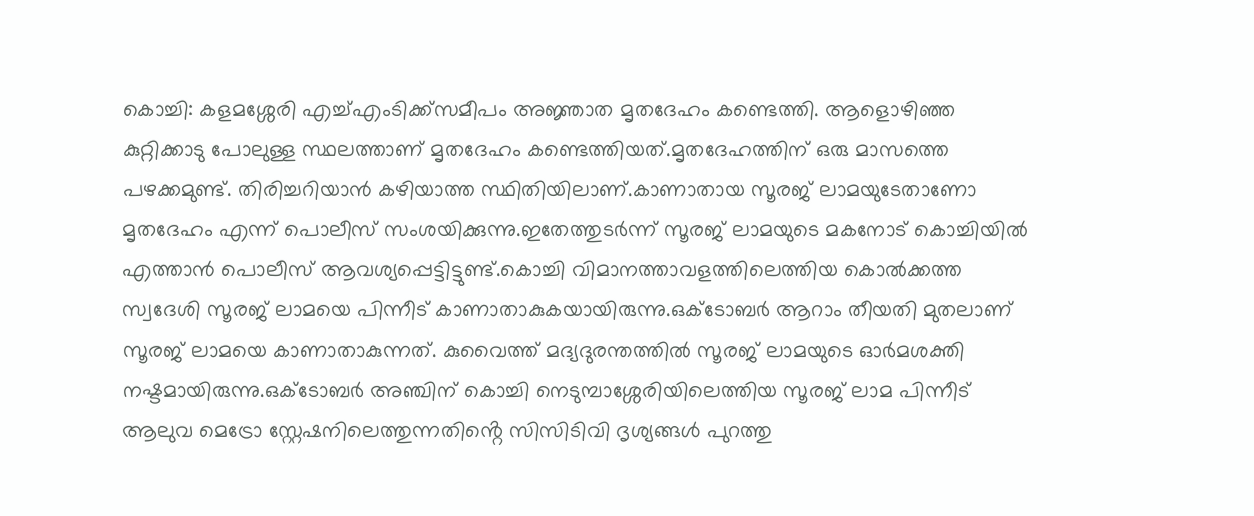കൊച്ചി: കളമശ്ശേരി എച്ച്എംടിക്ക്സമീപം അജ്ഞാത മൃതദേഹം കണ്ടെത്തി. ആളൊഴിഞ്ഞ കുറ്റിക്കാടു പോലുള്ള സ്ഥലത്താണ് മൃതദേഹം കണ്ടെത്തിയത്.മൃതദേഹത്തിന് ഒരു മാസത്തെ പഴക്കമുണ്ട്. തിരിച്ചറിയാൻ കഴിയാത്ത സ്ഥിതിയിലാണ്.കാണാതായ സൂരജ് ലാമയുടേതാണോ മൃതദേഹം എന്ന് പൊലീസ് സംശയിക്കുന്നു.ഇതേത്തുടർന്ന് സൂരജ് ലാമയുടെ മകനോട് കൊച്ചിയിൽ എത്താൻ പൊലീസ് ആവശ്യപ്പെട്ടിട്ടുണ്ട്.കൊച്ചി വിമാനത്താവളത്തിലെത്തിയ കൊൽക്കത്ത സ്വദേശി സൂരജ് ലാമയെ പിന്നീട് കാണാതാകുകയായിരുന്നു.ഒക്ടോബർ ആറാം തീയതി മുതലാണ് സൂരജ് ലാമയെ കാണാതാകുന്നത്. കുവൈത്ത് മദ്യദുരന്തത്തിൽ സൂരജ് ലാമയുടെ ഓർമശക്തി നഷ്ട‌മായിരുന്നു.ഒക്ടോബർ അഞ്ചിന് കൊച്ചി നെടുമ്പാശ്ശേരിയിലെത്തിയ സൂരജ് ലാമ പിന്നീട് ആലുവ മെട്രോ സ്റ്റേഷനിലെത്തുന്നതിൻ്റെ സിസിടിവി ദൃശ്യങ്ങൾ പുറത്തു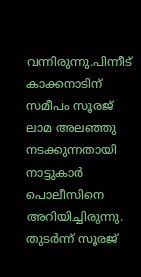വന്നിരുന്നു.പിന്നീട് കാക്കനാടിന് സമീപം സൂരജ് ലാമ അലഞ്ഞു നടക്കുന്നതായി നാട്ടുകാർ പൊലീസിനെ അറിയിച്ചിരുന്നു. തുടർന്ന് സൂരജ്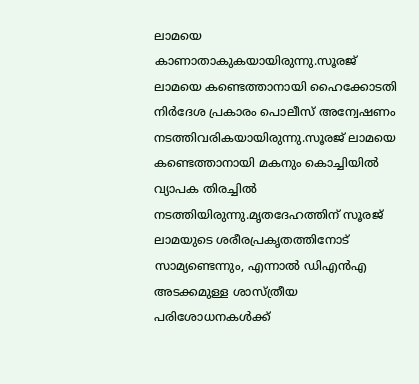ലാമയെ കാണാതാകുകയായിരുന്നു.സൂരജ് ലാമയെ കണ്ടെത്താനായി ഹൈക്കോടതി നിർദേശ പ്രകാരം പൊലീസ് അന്വേഷണം നടത്തിവരികയായിരുന്നു.സൂരജ് ലാമയെ കണ്ടെത്താനായി മകനും കൊച്ചിയിൽ വ്യാപക തിരച്ചിൽ നടത്തിയിരുന്നു.മൃതദേഹത്തിന് സൂരജ് ലാമയുടെ ശരീരപ്രകൃതത്തിനോട് സാമ്യണ്ടെന്നും, എന്നാൽ ഡിഎൻഎ അടക്കമുള്ള ശാസ്ത്രീയ പരിശോധനകൾക്ക്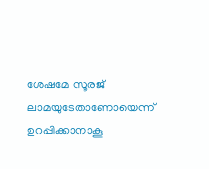ശേഷമേ സൂരജ് ലാമയുടേതാണോയെന്ന് ഉറപ്പിക്കാനാകൂ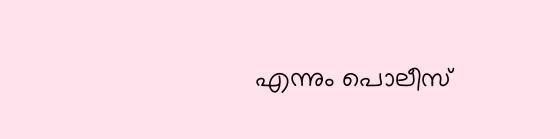എന്നും പൊലീസ്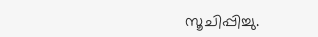സൂചിപ്പിച്ചു.